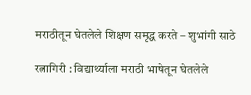मराठीतून घेतलेले शिक्षण समृद्ध करते – शुभांगी साठे

रत्नागिरी : विद्यार्थ्याला मराठी भाषेतून घेतलेले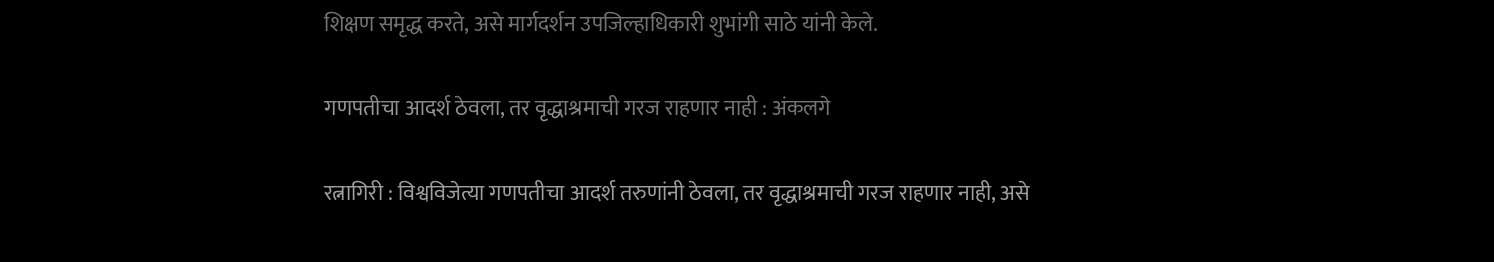शिक्षण समृद्ध करते, असे मार्गदर्शन उपजिल्हाधिकारी शुभांगी साठे यांनी केले.

गणपतीचा आदर्श ठेवला, तर वृद्धाश्रमाची गरज राहणार नाही : अंकलगे

रत्नागिरी : विश्वविजेत्या गणपतीचा आदर्श तरुणांनी ठेवला, तर वृद्धाश्रमाची गरज राहणार नाही, असे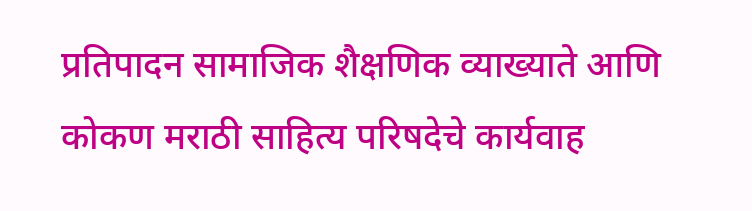प्रतिपादन सामाजिक शैक्षणिक व्याख्याते आणि कोकण मराठी साहित्य परिषदेचे कार्यवाह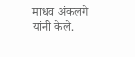माधव अंकलगे यांनी केले.